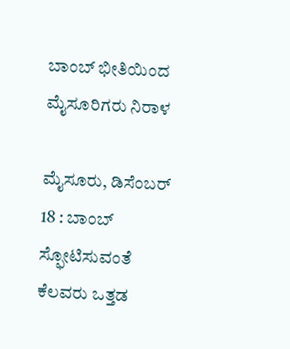ಬಾಂಬ್ ಭೀತಿಯಿಂದ ಮೈಸೂರಿಗರು ನಿರಾಳ

ಮೈಸೂರು, ಡಿಸೆಂಬರ್ 18 : ಬಾಂಬ್ ಸ್ಫೋಟಿಸುವಂತೆ ಕೆಲವರು ಒತ್ತಡ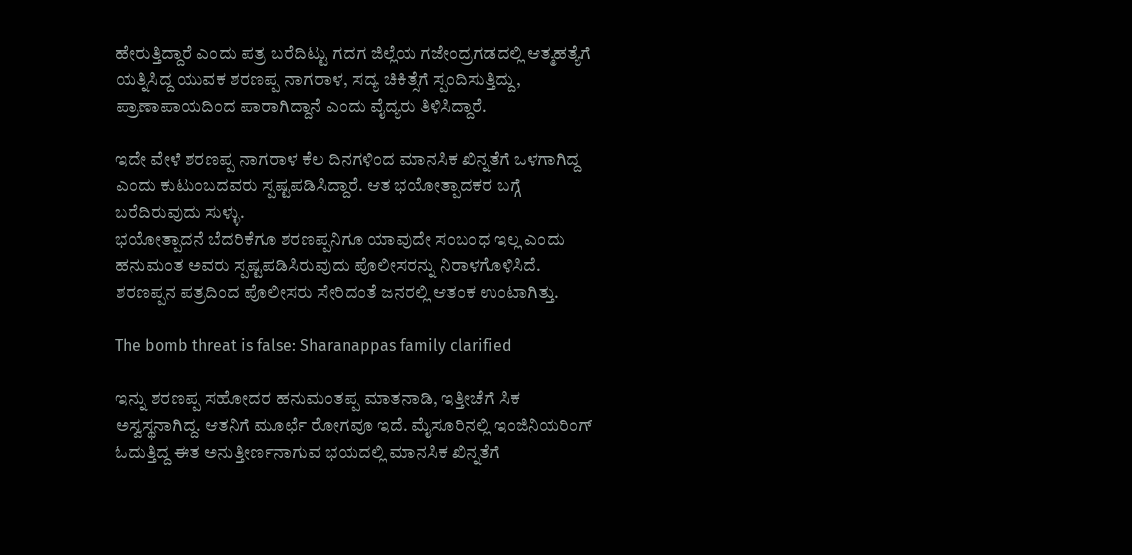ಹೇರುತ್ತಿದ್ದಾರೆ ಎಂದು ಪತ್ರ ಬರೆದಿಟ್ಟು ಗದಗ ಜಿಲ್ಲೆಯ ಗಜೇಂದ್ರಗಡದಲ್ಲಿ ಆತ್ಮಹತ್ಯೆಗೆ ಯತ್ನಿಸಿದ್ದ ಯುವಕ ಶರಣಪ್ಪ ನಾಗರಾಳ, ಸದ್ಯ ಚಿಕಿತ್ಸೆಗೆ ಸ್ಪಂದಿಸುತ್ತಿದ್ದು, ಪ್ರಾಣಾಪಾಯದಿಂದ ಪಾರಾಗಿದ್ದಾನೆ ಎಂದು ವೈದ್ಯರು ತಿಳಿಸಿದ್ದಾರೆ.

ಇದೇ ವೇಳೆ ಶರಣಪ್ಪ ನಾಗರಾಳ ಕೆಲ ದಿನಗಳಿಂದ ಮಾನಸಿಕ ಖಿನ್ನತೆಗೆ ಒಳಗಾಗಿದ್ದ ಎಂದು ಕುಟುಂಬದವರು ಸ್ಪಷ್ಟಪಡಿಸಿದ್ದಾರೆ. ಆತ ಭಯೋತ್ಪಾದಕರ ಬಗ್ಗೆ ಬರೆದಿರುವುದು ಸುಳ್ಳು.
ಭಯೋತ್ಪಾದನೆ ಬೆದರಿಕೆಗೂ ಶರಣಪ್ಪನಿಗೂ ಯಾವುದೇ ಸಂಬಂಧ ಇಲ್ಲ ಎಂದು ಹನುಮಂತ ಅವರು ಸ್ಪಷ್ಟಪಡಿಸಿರುವುದು ಪೊಲೀಸರನ್ನು ನಿರಾಳಗೊಳಿಸಿದೆ. ಶರಣಪ್ಪನ ಪತ್ರದಿಂದ ಪೊಲೀಸರು ಸೇರಿದಂತೆ ಜನರಲ್ಲಿ ಆತಂಕ ಉಂಟಾಗಿತ್ತು.

The bomb threat is false: Sharanappas family clarified

ಇನ್ನು ಶರಣಪ್ಪ ಸಹೋದರ ಹನುಮಂತಪ್ಪ ಮಾತನಾಡಿ, ಇತ್ತೀಚೆಗೆ ಸಿಕ ಅಸ್ವಸ್ಥನಾಗಿದ್ದ. ಆತನಿಗೆ ಮೂರ್ಛೆ ರೋಗವೂ ಇದೆ. ಮೈಸೂರಿನಲ್ಲಿ ಇಂಜಿನಿಯರಿಂಗ್ ಓದುತ್ತಿದ್ದ ಈತ ಅನುತ್ತೀರ್ಣನಾಗುವ ಭಯದಲ್ಲಿ ಮಾನಸಿಕ ಖಿನ್ನತೆಗೆ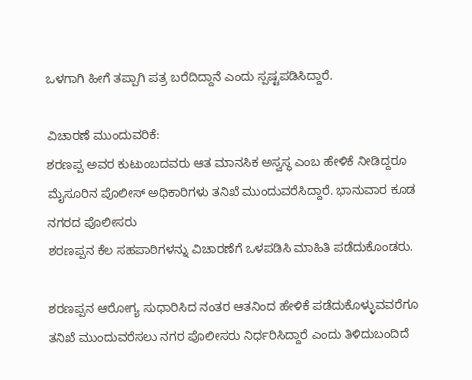ಒಳಗಾಗಿ ಹೀಗೆ ತಪ್ಪಾಗಿ ಪತ್ರ ಬರೆದಿದ್ದಾನೆ ಎಂದು ಸ್ಪಷ್ಟಪಡಿಸಿದ್ದಾರೆ.

ವಿಚಾರಣೆ ಮುಂದುವರಿಕೆ:
ಶರಣಪ್ಪ ಅವರ ಕುಟುಂಬದವರು ಆತ ಮಾನಸಿಕ ಅಸ್ವಸ್ಥ ಎಂಬ ಹೇಳಿಕೆ ನೀಡಿದ್ದರೂ ಮೈಸೂರಿನ ಪೊಲೀಸ್ ಅಧಿಕಾರಿಗಳು ತನಿಖೆ ಮುಂದುವರೆಸಿದ್ದಾರೆ. ಭಾನುವಾರ ಕೂಡ ನಗರದ ಪೊಲೀಸರು
ಶರಣಪ್ಪನ ಕೆಲ ಸಹಪಾಠಿಗಳನ್ನು ವಿಚಾರಣೆಗೆ ಒಳಪಡಿಸಿ ಮಾಹಿತಿ ಪಡೆದುಕೊಂಡರು.

ಶರಣಪ್ಪನ ಆರೋಗ್ಯ ಸುಧಾರಿಸಿದ ನಂತರ ಆತನಿಂದ ಹೇಳಿಕೆ ಪಡೆದುಕೊಳ್ಳುವವರೆಗೂ ತನಿಖೆ ಮುಂದುವರೆಸಲು ನಗರ ಪೊಲೀಸರು ನಿರ್ಧರಿಸಿದ್ದಾರೆ ಎಂದು ತಿಳಿದುಬಂದಿದೆ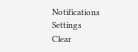Notifications
Settings
Clear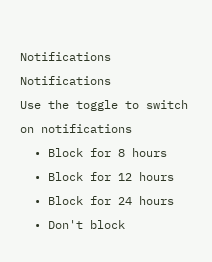Notifications
Notifications
Use the toggle to switch on notifications
  • Block for 8 hours
  • Block for 12 hours
  • Block for 24 hours
  • Don't block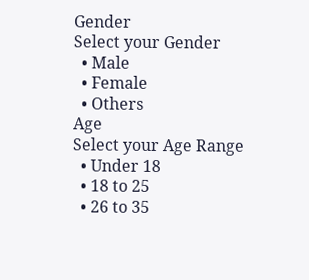Gender
Select your Gender
  • Male
  • Female
  • Others
Age
Select your Age Range
  • Under 18
  • 18 to 25
  • 26 to 35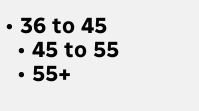• 36 to 45
  • 45 to 55
  • 55+